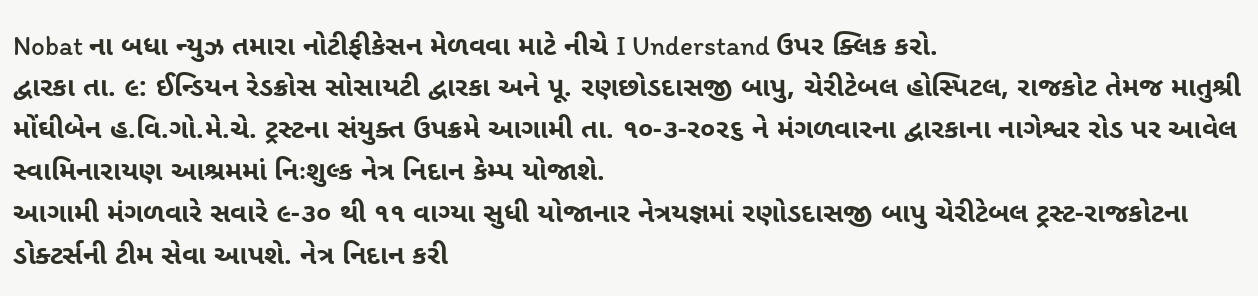Nobat ના બધા ન્યુઝ તમારા નોટીફીકેસન મેળવવા માટે નીચે I Understand ઉપર ક્લિક કરો.
દ્વારકા તા. ૯: ઈન્ડિયન રેડક્રોસ સોસાયટી દ્વારકા અને પૂ. રણછોડદાસજી બાપુ, ચેરીટેબલ હોસ્પિટલ, રાજકોટ તેમજ માતુશ્રી મોંઘીબેન હ.વિ.ગો.મે.ચે. ટ્રસ્ટના સંયુક્ત ઉપક્રમે આગામી તા. ૧૦-૩-ર૦ર૬ ને મંગળવારના દ્વારકાના નાગેશ્વર રોડ પર આવેલ સ્વામિનારાયણ આશ્રમમાં નિઃશુલ્ક નેત્ર નિદાન કેમ્પ યોજાશે.
આગામી મંગળવારે સવારે ૯-૩૦ થી ૧૧ વાગ્યા સુધી યોજાનાર નેત્રયજ્ઞમાં રણોડદાસજી બાપુ ચેરીટેબલ ટ્રસ્ટ-રાજકોટના ડોક્ટર્સની ટીમ સેવા આપશે. નેત્ર નિદાન કરી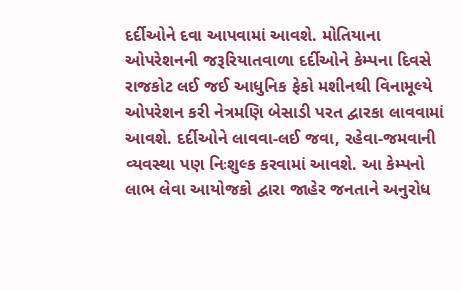દર્દીઓને દવા આપવામાં આવશે. મોતિયાના ઓપરેશનની જરૂરિયાતવાળા દર્દીઓને કેમ્પના દિવસે રાજકોટ લઈ જઈ આધુનિક ફેકો મશીનથી વિનામૂલ્યે ઓપરેશન કરી નેત્રમણિ બેસાડી પરત દ્વારકા લાવવામાં આવશે. દર્દીઓને લાવવા-લઈ જવા, રહેવા-જમવાની વ્યવસ્થા પણ નિઃશુલ્ક કરવામાં આવશે. આ કેમ્પનો લાભ લેવા આયોજકો દ્વારા જાહેર જનતાને અનુરોધ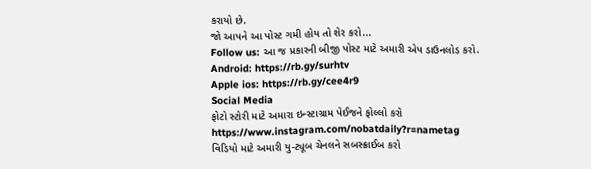કરાયો છે.
જો આપને આ પોસ્ટ ગમી હોય તો શેર કરો...
Follow us: આ જ પ્રકારની બીજી પોસ્ટ માટે અમારી એપ ડાઉનલોડ કરો.
Android: https://rb.gy/surhtv
Apple ios: https://rb.gy/cee4r9
Social Media
ફોટો સ્ટોરી માટે અમારા ઇન્સ્ટાગ્રામ પેઈજને ફોલ્લો કરો
https://www.instagram.com/nobatdaily?r=nametag
વિડિયો માટે અમારી યુ-ટ્યૂબ ચેનલને સબસ્ક્રાઈબ કરો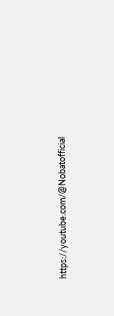https://youtube.com/@Nobatofficial